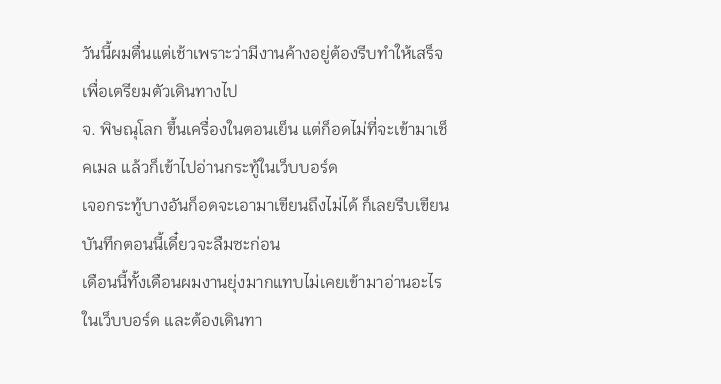วันนี้ผมตื่นแต่เช้าเพราะว่ามีงานค้างอยู่ต้องรีบทำให้เสร็จเพื่อเตรียมตัวเดินทางไป
จ. พิษณุโลก ขึ้นเครื่องในตอนเย็น แต่ก็อดไม่ที่จะเข้ามาเช็คเมล แล้วก็เข้าไปอ่านกระทู้ในเว็บบอร์ด
เจอกระทู้บางอันก็อดจะเอามาเขียนถึงไม่ได้ ก็เลยรีบเขียนบันทึกตอนนี้เดี๋ยวจะลืมซะก่อน
เดือนนี้ทั้งเดือนผมงานยุ่งมากแทบไม่เคยเข้ามาอ่านอะไรในเว็บบอร์ด และต้องเดินทา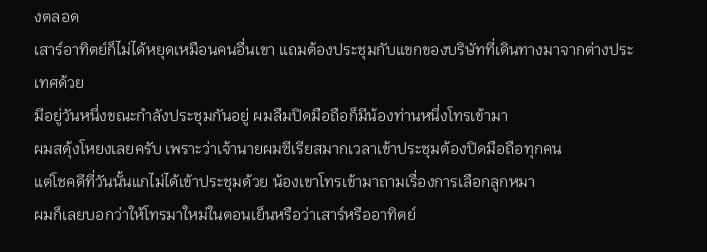งตลอด
เสาร์อาทิตย์ก็ไม่ได้หยุดเหมือนคนอื่นเขา แถมต้องประชุมกับแขกของบริษัทที่เดินทางมาจากต่างประเทศด้วย
มีอยู่วันหนึ่งขณะกำลังประชุมกันอยู่ ผมลืมปิดมือถือก็มีน้องท่านหนึ่งโทรเข้ามา
ผมสดุ้งโหยงเลยครับ เพราะว่าเจ้านายผมซีเรียสมากเวลาเข้าประชุมต้องปิดมือถือทุกคน
แต่โชคดีที่วันนั้นแกไม่ได้เข้าประชุมด้วย น้องเขาโทรเข้ามาถามเรื่องการเลือกลูกหมา
ผมก็เลยบอกว่าให้โทรมาใหม่ในตอนเย็นหรือว่าเสาร์หรืออาทิตย์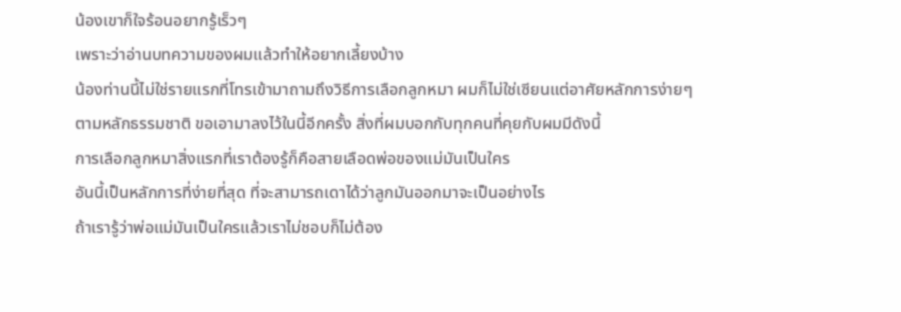น้องเขาก็ใจร้อนอยากรู้เร็วๆ
เพราะว่าอ่านบทความของผมแล้วทำให้อยากเลี้ยงบ้าง
น้องท่านนี้ไม่ใช่รายแรกที่โทรเข้ามาถามถึงวิธีการเลือกลูกหมา ผมก็ไม่ใช่เซียนแต่อาศัยหลักการง่ายๆ
ตามหลักธรรมชาติ ขอเอามาลงไว้ในนี้อีกครั้ง สิ่งที่ผมบอกกับทุกคนที่คุยกับผมมีดังนี้
การเลือกลูกหมาสิ่งแรกที่เราต้องรู้ก็คือสายเลือดพ่อของแม่มันเป็นใคร
อันนี้เป็นหลักการที่ง่ายที่สุด ที่จะสามารถเดาได้ว่าลูกมันออกมาจะเป็นอย่างไร
ถ้าเรารู้ว่าพ่อแม่มันเป็นใครแล้วเราไม่ชอบก็ไม่ต้อง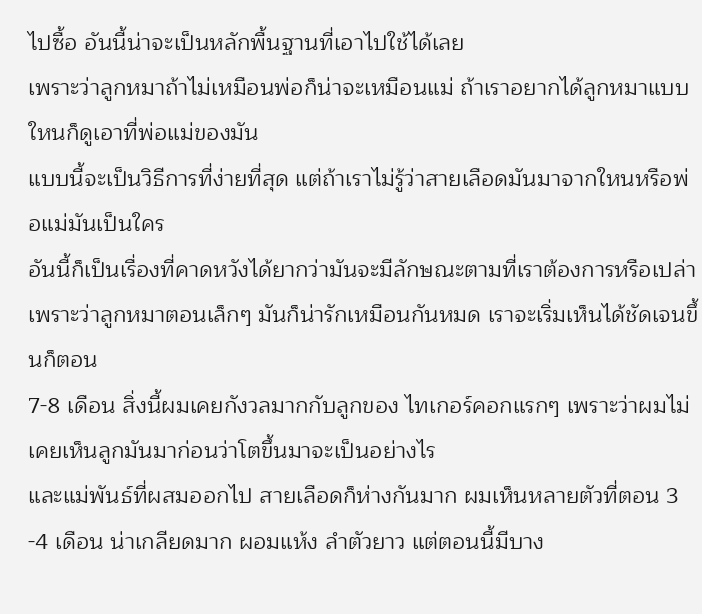ไปซื้อ อันนี้น่าจะเป็นหลักพื้นฐานที่เอาไปใช้ได้เลย
เพราะว่าลูกหมาถ้าไม่เหมือนพ่อก็น่าจะเหมือนแม่ ถ้าเราอยากได้ลูกหมาแบบใหนก็ดูเอาที่พ่อแม่ของมัน
แบบนี้จะเป็นวิธีการที่ง่ายที่สุด แต่ถ้าเราไม่รู้ว่าสายเลือดมันมาจากใหนหรือพ่อแม่มันเป็นใคร
อันนี้ก็เป็นเรื่องที่คาดหวังได้ยากว่ามันจะมีลักษณะตามที่เราต้องการหรือเปล่า
เพราะว่าลูกหมาตอนเล็กๆ มันก็น่ารักเหมือนกันหมด เราจะเริ่มเห็นได้ชัดเจนขึ้นก็ตอน
7-8 เดือน สิ่งนี้ผมเคยกังวลมากกับลูกของ ไทเกอร์คอกแรกๆ เพราะว่าผมไม่เคยเห็นลูกมันมาก่อนว่าโตขึ้นมาจะเป็นอย่างไร
และแม่พันธ์ที่ผสมออกไป สายเลือดก็ห่างกันมาก ผมเห็นหลายตัวที่ตอน 3
-4 เดือน น่าเกลียดมาก ผอมแห้ง ลำตัวยาว แต่ตอนนี้มีบาง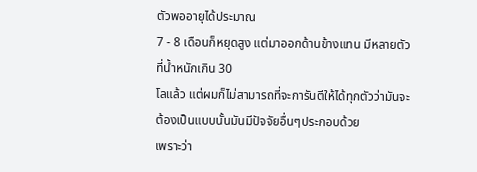ตัวพออายุได้ประมาณ
7 - 8 เดือนก็หยุดสูง แต่มาออกด้านข้างแทน มีหลายตัวที่น้ำหนักเกิน 30
โลแล้ว แต่ผมก็ไม่สามารถที่จะการันตีให้ได้ทุกตัวว่ามันจะต้องเป็นแบบนั้นมันมีปัจจัยอื่นๆประกอบด้วย
เพราะว่า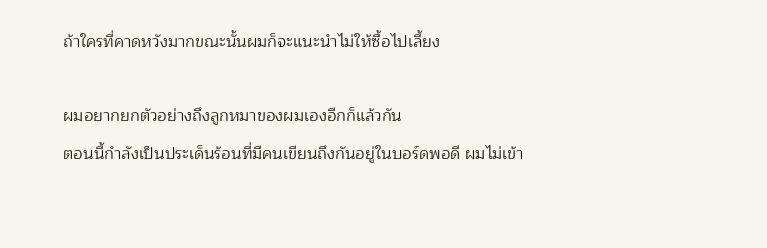ถ้าใครที่คาดหวังมากขณะนั้นผมก็จะแนะนำไม่ให้ซื้อไปเลี้ยง

ผมอยากยกตัวอย่างถึงลูกหมาของผมเองอีกก็แล้วกัน
ตอนนี้กำลังเป็นประเด็นร้อนที่มีคนเขียนถึงกันอยู่ในบอร์ดพอดี ผมไม่เข้า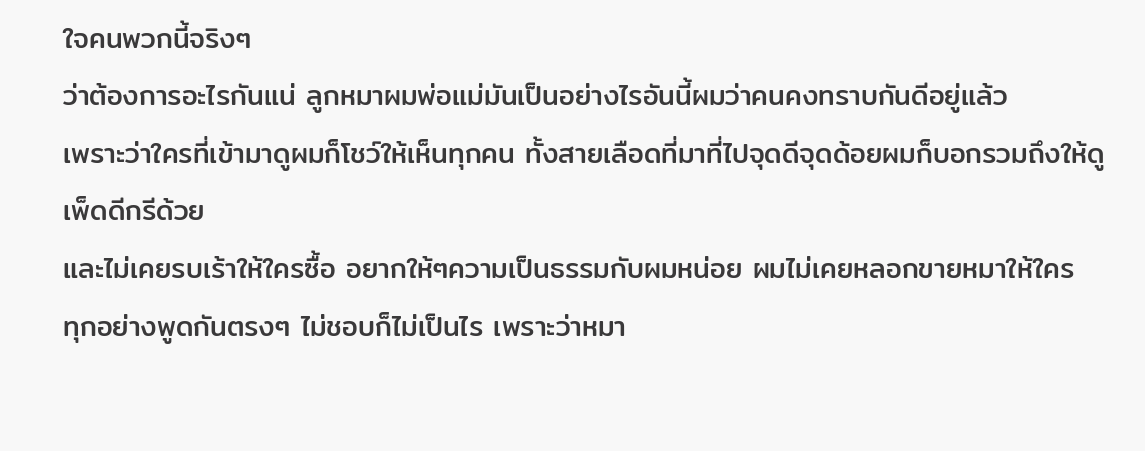ใจคนพวกนี้จริงๆ
ว่าต้องการอะไรกันแน่ ลูกหมาผมพ่อแม่มันเป็นอย่างไรอันนี้ผมว่าคนคงทราบกันดีอยู่แล้ว
เพราะว่าใครที่เข้ามาดูผมก็โชว์ให้เห็นทุกคน ทั้งสายเลือดที่มาที่ไปจุดดีจุดด้อยผมก็บอกรวมถึงให้ดูเพ็ดดีกรีด้วย
และไม่เคยรบเร้าให้ใครซื้อ อยากให้ๆความเป็นธรรมกับผมหน่อย ผมไม่เคยหลอกขายหมาให้ใคร
ทุกอย่างพูดกันตรงๆ ไม่ชอบก็ไม่เป็นไร เพราะว่าหมา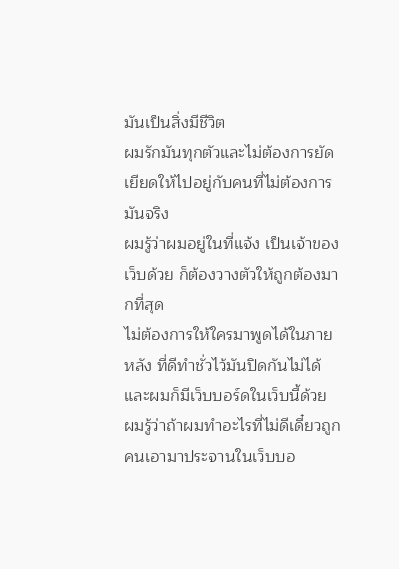มันเป็นสิ่งมีชีวิต
ผมรักมันทุกตัวและไม่ต้องการยัดเยียดให้ไปอยู่กับคนที่ไม่ต้องการมันจริง
ผมรู้ว่าผมอยู่ในที่แจ้ง เป็นเจ้าของเว็บด้วย ก็ต้องวางตัวให้ถูกต้องมากที่สุด
ไม่ต้องการให้ใครมาพูดได้ในภายหลัง ที่ดีทำชั่วไว้มันปิดกันไม่ได้ และผมก็มีเว็บบอร์ดในเว็บนี้ด้วย
ผมรู้ว่าถ้าผมทำอะไรที่ไม่ดีเดี๋ยวถูกคนเอามาประจานในเว็บบอ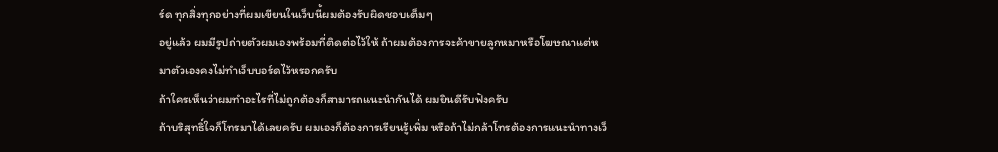ร์ด ทุกสิ่งทุกอย่างที่ผมเขียนในเว็บนี้ผมต้องรับผิดชอบเต็มๆ
อยู่แล้ว ผมมีรูปถ่ายตัวผมเองพร้อมที่ติดต่อไว้ให้ ถ้าผมต้องการจะค้าขายลูกหมาหรือโฆษณาแต่หมาตัวเองคงไม่ทำเว็บบอร์ดไว้หรอกครับ
ถ้าใครเห็นว่าผมทำอะไรที่ไม่ถูกต้องก็สามารถแนะนำกันได้ ผมยินดีรับฟังครับ
ถ้าบริสุทธิ์ใจก็โทรมาได้เลยครับ ผมเองก็ต้องการเรียนรู้เพิ่ม หรือถ้าไม่กล้าโทรต้องการแนะนำทางเว็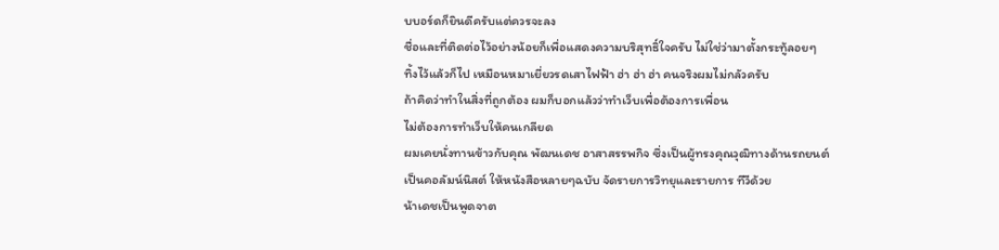บบอร์ดก็ยินดีครับแต่ควรจะลง
ชื่อและที่ติดต่อไว้อย่างน้อยก็เพื่อแสดงความบริสุทธิ์ใจครับ ไม่ใช่ว่ามาตั้งกระทู้ลอยๆ
ทิ้งไว้แล้วก็ไป เหมือนหมาเยี่ยวรดเสาไฟฟ้า ฮ่า ฮ่า ฮ่า คนจริงผมไม่กลัวครับ
ถ้าคิดว่าทำในสิ่งที่ถูกต้อง ผมก็บอกแล้วว่าทำเว็บเพื่อต้องการเพื่อน
ไม่ต้องการทำเว็บให้คนเกลียด
ผมเคยนั่งทานข้าวกับคุณ พัฒนเดช อาสาสรรพกิจ ซึ่งเป็นผู้ทรงคุณวุฒิทางด้านรถยนต์
เป็นคอลัมน์นิสต์ ให้หนังสือหลายๆฉบับ จัดรายการวิทยุและรายการ ทีวีด้วย
น้าเดชเป็นพูดจาต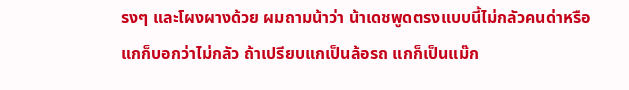รงๆ และโผงผางด้วย ผมถามน้าว่า น้าเดชพูดตรงแบบนี้ไม่กลัวคนด่าหรือ
แกก็บอกว่าไม่กลัว ถ้าเปรียบแกเป็นล้อรถ แกก็เป็นแม๊ก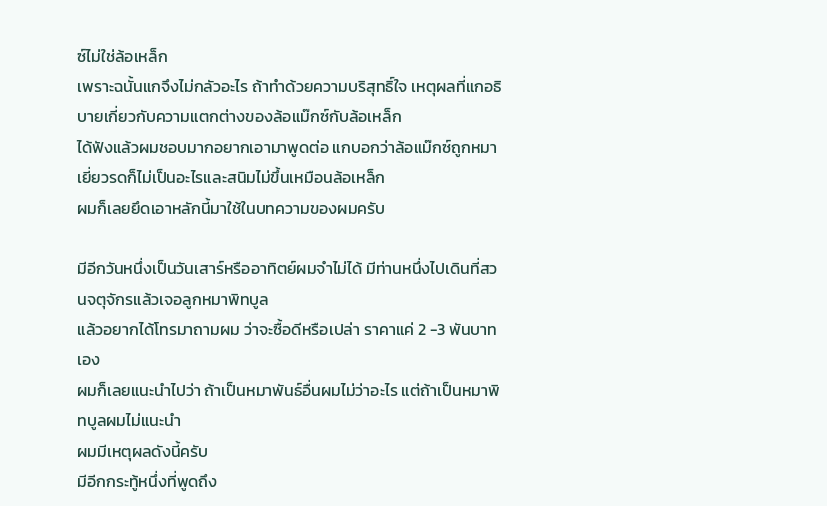ซ์ไม่ใช่ล้อเหล็ก
เพราะฉนั้นแกจึงไม่กลัวอะไร ถ้าทำด้วยความบริสุทธิ์ใจ เหตุผลที่แกอธิบายเกี่ยวกับความแตกต่างของล้อแม๊กซ์กับล้อเหล็ก
ได้ฟังแล้วผมชอบมากอยากเอามาพูดต่อ แกบอกว่าล้อแม๊กซ์ถูกหมาเยี่ยวรดก็ไม่เป็นอะไรและสนิมไม่ขึ้นเหมือนล้อเหล็ก
ผมก็เลยยึดเอาหลักนี้มาใช้ในบทความของผมครับ

มีอีกวันหนึ่งเป็นวันเสาร์หรืออาทิตย์ผมจำไม่ได้ มีท่านหนึ่งไปเดินที่สวนจตุจักรแล้วเจอลูกหมาพิทบูล
แล้วอยากได้โทรมาถามผม ว่าจะซื้อดีหรือเปล่า ราคาแค่ 2 -3 พันบาทเอง
ผมก็เลยแนะนำไปว่า ถ้าเป็นหมาพันธ์อื่นผมไม่ว่าอะไร แต่ถ้าเป็นหมาพิทบูลผมไม่แนะนำ
ผมมีเหตุผลดังนี้ครับ
มีอีกกระทู้หนึ่งที่พูดถึง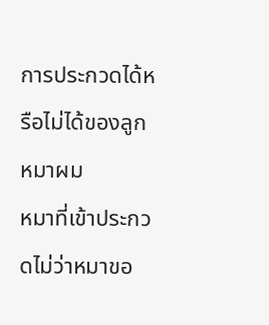การประกวดได้หรือไม่ได้ของลูกหมาผม
หมาที่เข้าประกวดไม่ว่าหมาขอ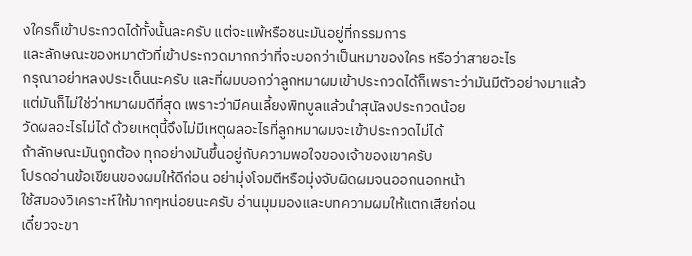งใครก็เข้าประกวดได้ทั้งนั้นละครับ แต่จะแพ้หรือชนะมันอยู่ที่กรรมการ
และลักษณะของหมาตัวที่เข้าประกวดมากกว่าที่จะบอกว่าเป็นหมาของใคร หรือว่าสายอะไร
กรุณาอย่าหลงประเด็นนะครับ และที่ผมบอกว่าลูกหมาผมเข้าประกวดได้ก็เพราะว่ามันมีตัวอย่างมาแล้ว
แต่มันก็ไม่ใช่ว่าหมาผมดีที่สุด เพราะว่ามีคนเลี้ยงพิทบูลแล้วนำสุนัลงประกวดน้อย
วัดผลอะไรไม่ได้ ด้วยเหตุนี้จึงไม่มีเหตุผลอะไรที่ลูกหมาผมจะเข้าประกวดไม่ได้
ถ้าลักษณะมันถูกต้อง ทุกอย่างมันขึ้นอยู่กับความพอใจของเจ้าของเขาครับ
โปรดอ่านข้อเขียนของผมให้ดีก่อน อย่ามุ่งโจมตีหรือมุ่งจับผิดผมจนออกนอกหน้า
ใช้สมองวิเคราะห์ให้มากๆหน่อยนะครับ อ่านมุมมองและบทความผมให้แตกเสียก่อน
เดี๋ยวจะขา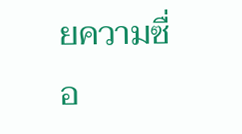ยความซื่อ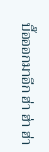บื๊อออกมาอีก ฮ่า ฮ่า ฮ่า